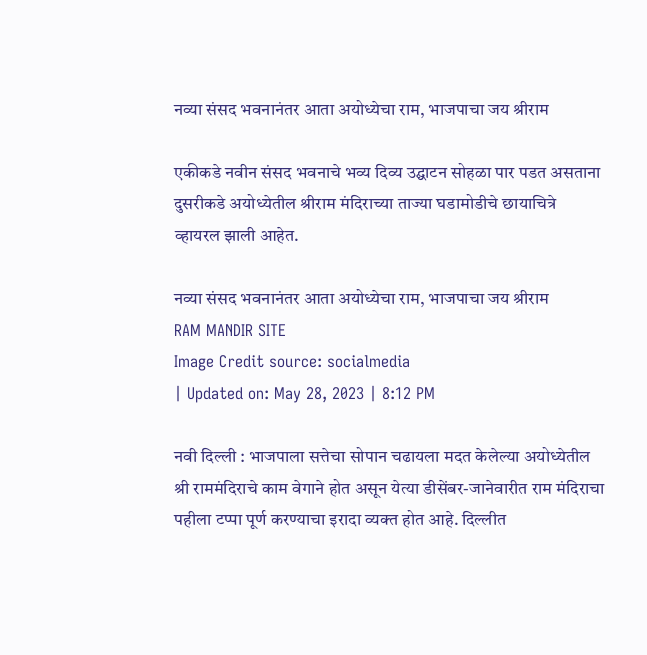नव्या संसद भवनानंतर आता अयोध्येचा राम, भाजपाचा जय श्रीराम

एकीकडे नवीन संसद भवनाचे भव्य दिव्य उद्घाटन सोहळा पार पडत असताना दुसरीकडे अयोध्येतील श्रीराम मंदिराच्या ताज्या घडामोडीचे छायाचित्रे व्हायरल झाली आहेत.

नव्या संसद भवनानंतर आता अयोध्येचा राम, भाजपाचा जय श्रीराम
RAM MANDIR SITE
Image Credit source: socialmedia
| Updated on: May 28, 2023 | 8:12 PM

नवी दिल्ली : भाजपाला सत्तेचा सोपान चढायला मदत केलेल्या अयोध्येतील श्री राममंदिराचे काम वेगाने होत असून येत्या डीसेंबर-जानेवारीत राम मंदिराचा पहीला टप्पा पूर्ण करण्याचा इरादा व्यक्त होत आहे. दिल्लीत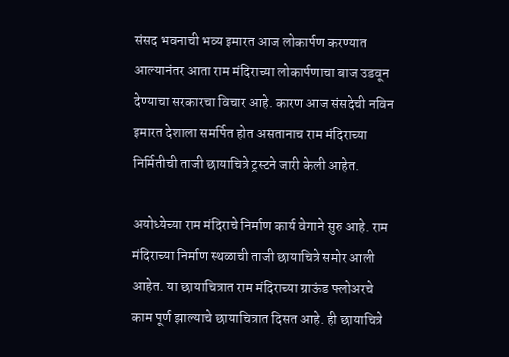संसद भवनाची भव्य इमारत आज लोकार्पण करण्यात आल्यानंतर आता राम मंदिराच्या लोकार्पणाचा बाज उडवून देण्याचा सरकारचा विचार आहे. कारण आज संसदेची नविन इमारत देशाला समर्पित होत असतानाच राम मंदिराच्या निर्मितीची ताजी छायाचित्रे ट्रस्टने जारी केली आहेत.

अयोध्येच्या राम मंदिराचे निर्माण कार्य वेगाने सुरु आहे. राम मंदिराच्या निर्माण स्थळाची ताजी छायाचित्रे समोर आली आहेत. या छायाचित्रात राम मंदिराच्या ग्राऊंड फ्लोअरचे काम पूर्ण झाल्याचे छायाचित्रात दिसत आहे. ही छायाचित्रे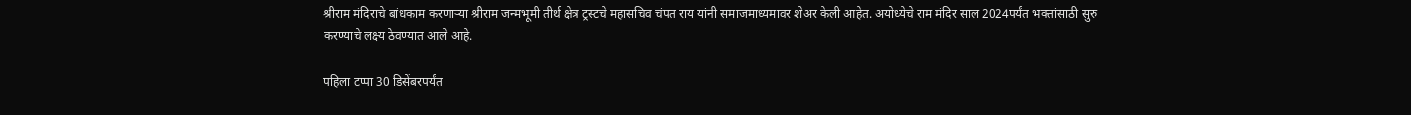श्रीराम मंदिराचे बांधकाम करणाऱ्या श्रीराम जन्मभूमी तीर्थ क्षेत्र ट्रस्टचे महासचिव चंपत राय यांनी समाजमाध्यमावर शेअर केली आहेत. अयोध्येचे राम मंदिर साल 2024पर्यंत भक्तांसाठी सुरु करण्याचे लक्ष्य ठेवण्यात आले आहे.

पहिला टप्पा 30 डिसेंबरपर्यंत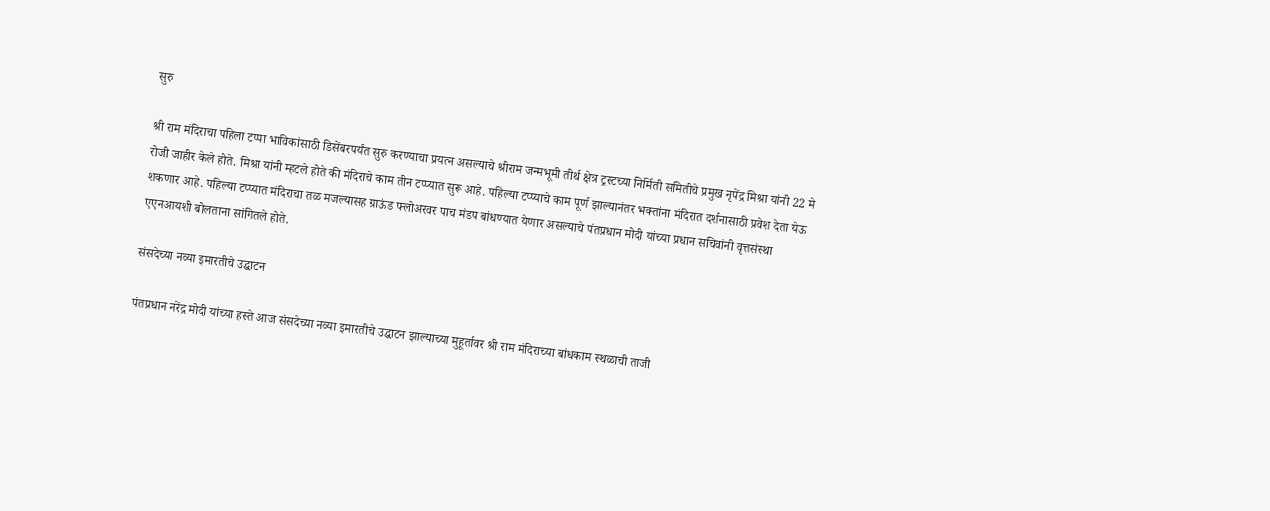सुरु

श्री राम मंदिराचा पहिला टप्पा भाविकांसाठी डिसेंबरपर्यंत सुरु करण्याचा प्रयत्न असल्याचे श्रीराम जन्मभूमी तीर्थ क्षेत्र ट्रस्टच्या निर्मिती समितीचे प्रमुख नृपेंद्र मिश्रा यांनी 22 मे रोजी जाहीर केले होते. मिश्रा यांनी म्हटले होते की मंदिराचे काम तीन टप्प्यात सुरू आहे. पहिल्या टप्प्याचे काम पूर्ण झाल्यानंतर भक्तांना मंदिरात दर्शनासाठी प्रवेश देता येऊ शकणार आहे. पहिल्या टप्प्यात मंदिराचा तळ मजल्यासह ग्राऊंड फ्लोअरवर पाच मंडप बांधण्यात येणार असल्याचे पंतप्रधान मोदी यांच्या प्रधान सचिवांनी वृत्तसंस्था एएनआयशी बोलताना सांगितले होते.

संसदेच्या नव्या इमारतीचे उद्घाटन

पंतप्रधान नरेंद्र मोदी यांच्या हस्ते आज संसदेच्या नव्या इमारतीचे उद्घाटन झाल्याच्या मुहूर्तावर श्री राम मंदिराच्या बांधकाम स्थळाची ताजी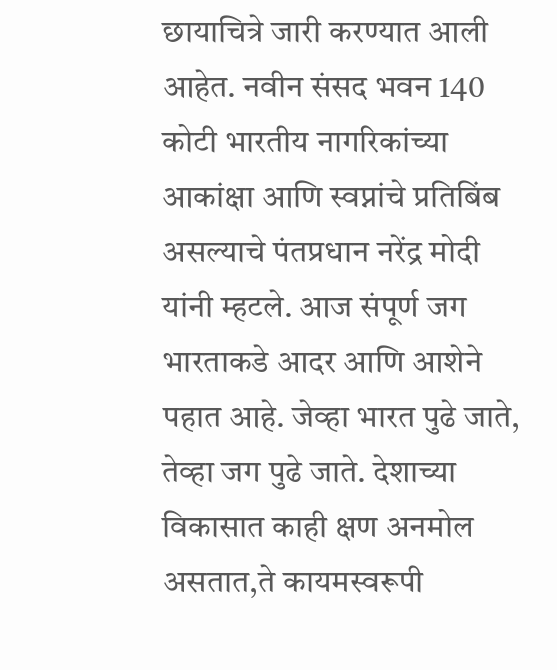छायाचित्रे जारी करण्यात आली आहेत. नवीन संसद भवन 140 कोटी भारतीय नागरिकांच्या आकांक्षा आणि स्वप्नांचे प्रतिबिंब असल्याचे पंतप्रधान नरेंद्र मोदी यांनी म्हटले. आज संपूर्ण जग भारताकडे आदर आणि आशेने पहात आहे. जेव्हा भारत पुढे जाते, तेव्हा जग पुढे जाते. देशाच्या विकासात काही क्षण अनमोल असतात,ते कायमस्वरूपी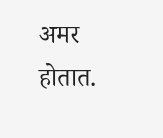अमर होतात.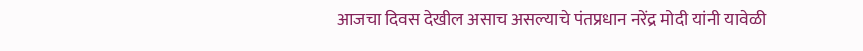आजचा दिवस देखील असाच असल्याचे पंतप्रधान नरेंद्र मोदी यांनी यावेळी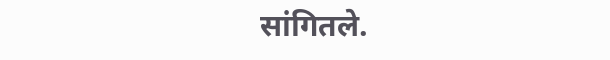सांगितले.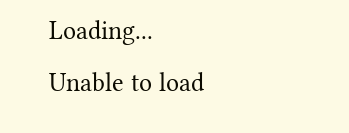Loading...
Unable to load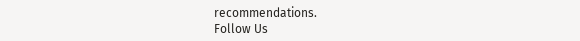recommendations.
Follow Us